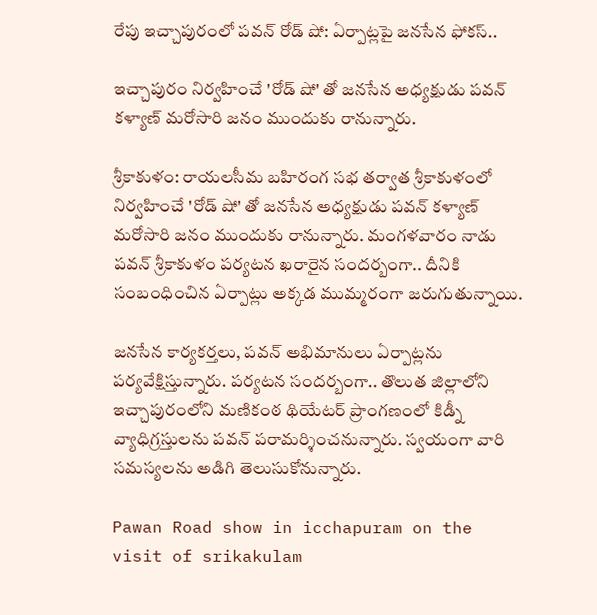రేపు ఇచ్చాపురంలో పవన్ రోడ్ షో: ఏర్పాట్లపై జనసేన ఫోకస్..

ఇచ్చాపురం నిర్వహించే 'రోడ్ షో' తో జనసేన అధ్యక్షుడు పవన్ కళ్యాణ్ మరోసారి జనం ముందుకు రానున్నారు.

శ్రీకాకుళం: రాయలసీమ బహిరంగ సభ తర్వాత శ్రీకాకుళంలో నిర్వహించే 'రోడ్ షో' తో జనసేన అధ్యక్షుడు పవన్ కళ్యాణ్ మరోసారి జనం ముందుకు రానున్నారు. మంగళవారం నాడు పవన్ శ్రీకాకుళం పర్యటన ఖరారైన సందర్బంగా.. దీనికి సంబంధించిన ఏర్పాట్లు అక్కడ ముమ్మరంగా జరుగుతున్నాయి.

జనసేన కార్యకర్తలు, పవన్ అభిమానులు ఏర్పాట్లను పర్యవేక్షిస్తున్నారు. పర్యటన సందర్బంగా.. తొలుత జిల్లాలోని ఇచ్చాపురంలోని మణికంఠ థియేటర్‌ ప్రాంగణంలో కిడ్నీ వ్యాధిగ్రస్తులను పవన్ ప‌రామ‌ర్శించనున్నారు. స్వయంగా వారి సమస్యలను అడిగి తెలుసుకోనున్నారు.

Pawan Road show in icchapuram on the visit of srikakulam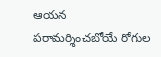ఆయన పరామర్శించబోయే రోగుల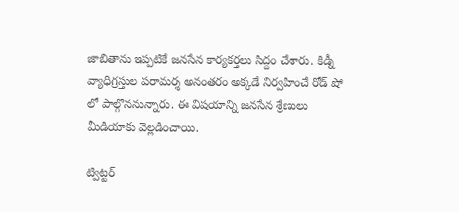జాబితాను ఇప్పటికే జనసేన కార్యకర్తలు సిద్దం చేశారు. కిడ్నీ వ్యాధిగ్రస్తుల పరామర్శ అనంతరం అక్కడే నిర్వహించే రోడ్ షో లో పాల్గొననున్నారు. ఈ విషయాన్ని జనసేన శ్రేణులు మీడియాకు వెల్లడించాయి.

ట్విట్టర్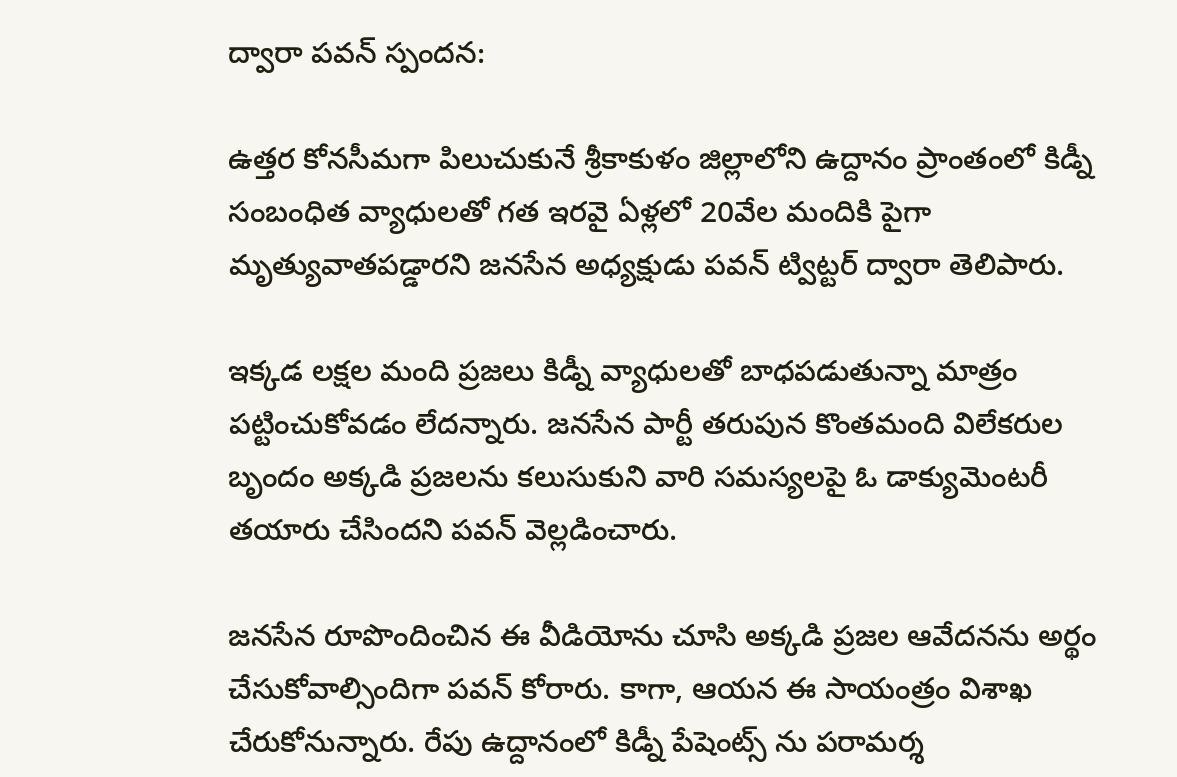ద్వారా పవన్ స్పందన:

ఉత్తర కోనసీమగా పిలుచుకునే శ్రీకాకుళం జిల్లాలోని ఉద్దానం ప్రాంతంలో కిడ్నీ సంబంధిత వ్యాధులతో గత ఇరవై ఏళ్లలో 20వేల మందికి పైగా మృత్యువాతపడ్డారని జనసేన అధ్యక్షుడు పవన్ ట్విట్టర్ ద్వారా తెలిపారు.

ఇక్కడ లక్షల మంది ప్రజలు కిడ్నీ వ్యాధులతో బాధపడుతున్నా మాత్రం పట్టించుకోవడం లేదన్నారు. జనసేన పార్టీ తరుపున కొంతమంది విలేకరుల బృందం అక్కడి ప్రజలను కలుసుకుని వారి సమస్యలపై ఓ డాక్యుమెంటరీ తయారు చేసిందని పవన్ వెల్లడించారు.

జనసేన రూపొందించిన ఈ వీడియోను చూసి అక్కడి ప్రజల ఆవేదనను అర్థం చేసుకోవాల్సిందిగా పవన్ కోరారు. కాగా, ఆయన ఈ సాయంత్రం విశాఖ చేరుకోనున్నారు. రేపు ఉద్దానంలో కిడ్నీ పేషెంట్స్ ను పరామర్శ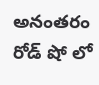అనంతరం రోడ్ షో లో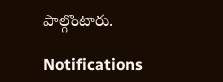పాల్గొంటారు.

Notifications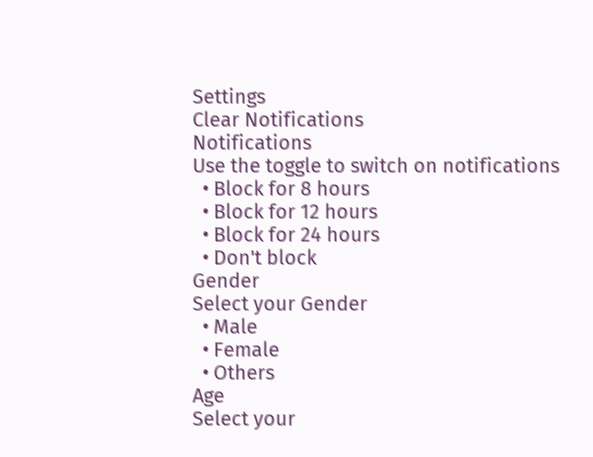Settings
Clear Notifications
Notifications
Use the toggle to switch on notifications
  • Block for 8 hours
  • Block for 12 hours
  • Block for 24 hours
  • Don't block
Gender
Select your Gender
  • Male
  • Female
  • Others
Age
Select your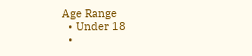Age Range
  • Under 18
  •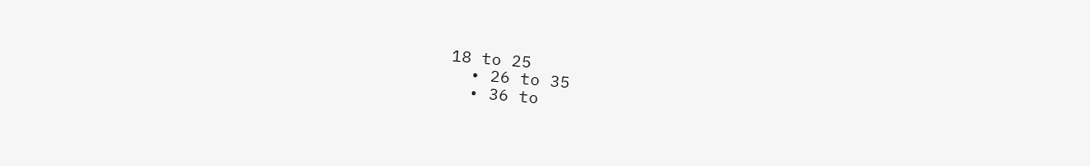18 to 25
  • 26 to 35
  • 36 to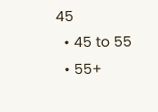45
  • 45 to 55
  • 55+